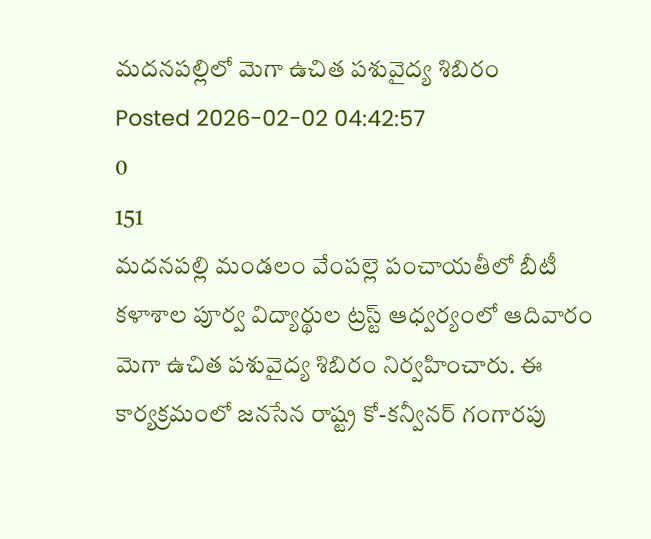మదనపల్లిలో మెగా ఉచిత పశువైద్య శిబిరం
Posted 2026-02-02 04:42:57
0
151
మదనపల్లి మండలం వేంపల్లె పంచాయతీలో బీటీ కళాశాల పూర్వ విద్యార్థుల ట్రస్ట్ ఆధ్వర్యంలో ఆదివారం మెగా ఉచిత పశువైద్య శిబిరం నిర్వహించారు. ఈ కార్యక్రమంలో జనసేన రాష్ట్ర కో-కన్వీనర్ గంగారపు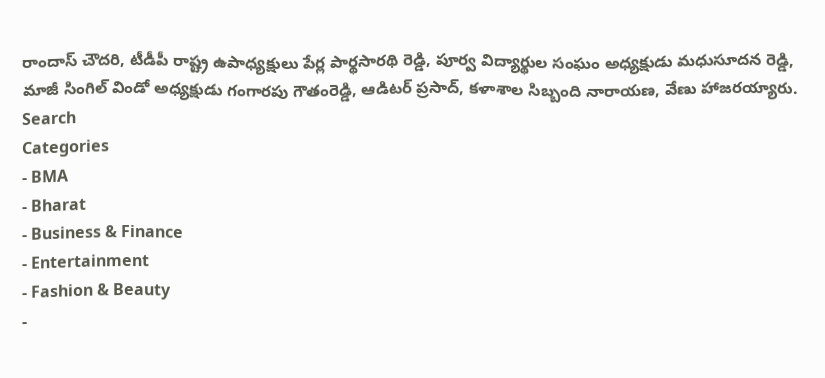రాందాస్ చౌదరి, టీడీపీ రాష్ట్ర ఉపాధ్యక్షులు పేర్ల పార్థసారథి రెడ్డి, పూర్వ విద్యార్థుల సంఘం అధ్యక్షుడు మధుసూదన రెడ్డి, మాజీ సింగిల్ విండో అధ్యక్షుడు గంగారపు గౌతంరెడ్డి, ఆడిటర్ ప్రసాద్, కళాశాల సిబ్బంది నారాయణ, వేణు హాజరయ్యారు.
Search
Categories
- BMA
- Bharat
- Business & Finance
- Entertainment
- Fashion & Beauty
-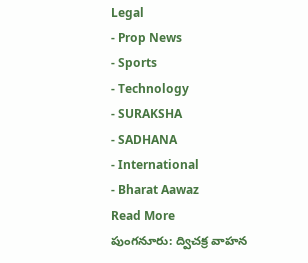Legal
- Prop News
- Sports
- Technology
- SURAKSHA
- SADHANA
- International
- Bharat Aawaz
Read More
పుంగనూరు: ద్విచక్ర వాహన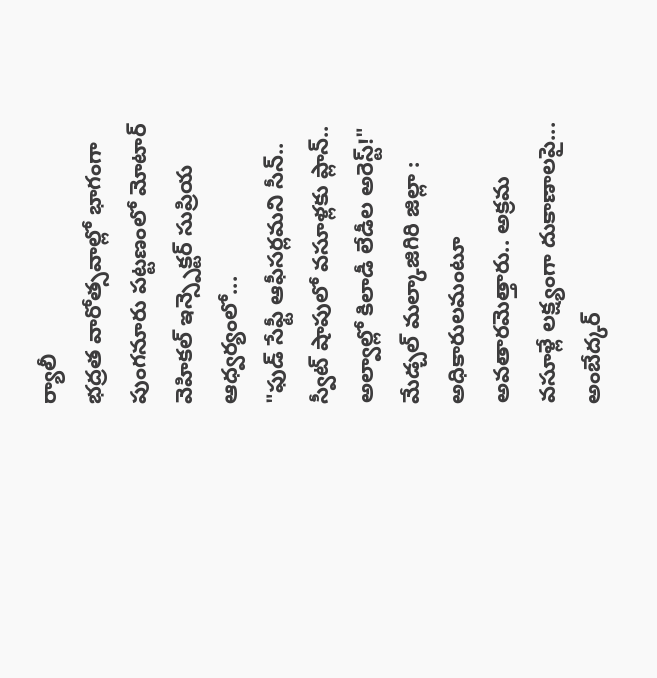ర్యాలీ
భద్రత వారోత్సవాల్లో భాగంగా పుంగనూరు పట్టణంలో మోటార్ వెహికల్ ఇన్స్పెక్టర్ సుప్రియ ఆధ్వర్యంలో...
"ఫుడ్ సేఫ్టీ ఆఫీసర్లమని సీన్.. స్వీట్ షాపులో వసూళ్లకు ప్లాన్.. అల్వాల్లో కిలాడీ లేడీల అరెస్ట్!"
మేడ్చల్ మల్కాజిగిరి జిల్లా : అధికారులమంటూ అవతారమెత్తారు.. అక్రమ వసూళ్లే లక్ష్యంగా దుకాణాలపై...
అంబేద్కర్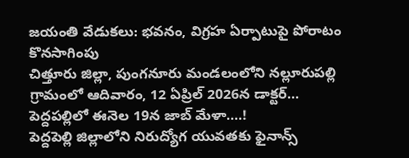జయంతి వేడుకలు: భవనం, విగ్రహ ఏర్పాటుపై పోరాటం కొనసాగింపు
చిత్తూరు జిల్లా, పుంగనూరు మండలంలోని నల్లూరుపల్లి గ్రామంలో ఆదివారం, 12 ఏప్రిల్ 2026న డాక్టర్...
పెద్దపల్లిలో ఈనెల 19న జాబ్ మేళా....!
పెద్దపెల్లి జిల్లాలోని నిరుద్యోగ యువతకు ఫైనాన్స్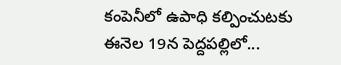కంపెనీలో ఉపాధి కల్పించుటకు ఈనెల 19న పెద్దపల్లిలో...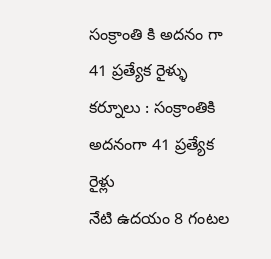సంక్రాంతి కి అదనం గా 41 ప్రత్యేక రైళ్ళు
కర్నూలు : సంక్రాంతికి అదనంగా 41 ప్రత్యేక రైళ్లు
నేటి ఉదయం 8 గంటల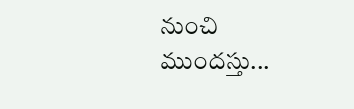నుంచి ముందస్తు...